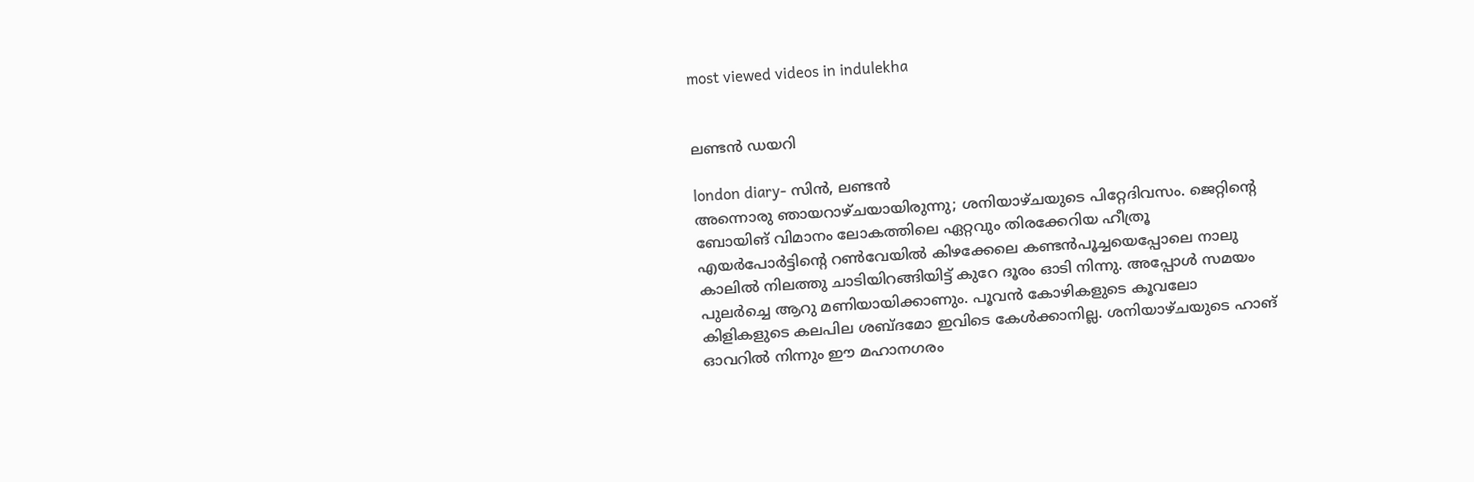most viewed videos in indulekha


ലണ്ടന്‍ ഡയറി

london diary- സിന്‍, ലണ്ടന്‍
അന്നൊരു ഞായറാഴ്ചയായിരുന്നു; ശനിയാഴ്ചയുടെ പിറ്റേദിവസം. ജെറ്റിന്റെ ബോയിങ് വിമാനം ലോകത്തിലെ ഏറ്റവും തിരക്കേറിയ ഹീത്രൂ എയര്‍പോര്‍ട്ടിന്റെ റണ്‍‌വേയില്‍ കിഴക്കേലെ കണ്ടന്‍പൂച്ചയെപ്പോലെ നാലു കാലില്‍ നിലത്തു ചാടിയിറങ്ങിയിട്ട് കുറേ ദൂരം ഓടി നിന്നു. അപ്പോള്‍ സമയം പുലര്‍ച്ചെ ആറു മണിയായിക്കാണും. പൂവന്‍ കോഴികളുടെ കൂവലോ കിളികളുടെ കലപില ശബ്ദമോ ഇവിടെ കേള്‍ക്കാനില്ല. ശനിയാഴ്ചയുടെ ഹാങ് ഓവറില്‍ നിന്നും ഈ മഹാനഗരം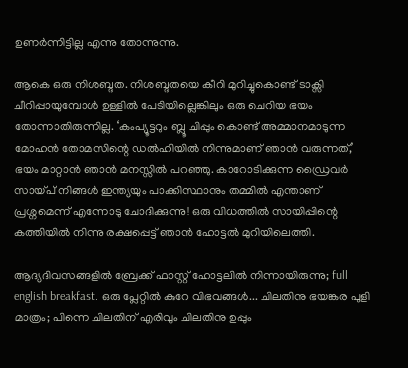ഉണര്‍ന്നിട്ടില്ല എന്നു തോന്നുന്നു.

ആകെ ഒരു നിശബ്ദത. നിശബ്ദതയെ കീറി മുറിച്ചുകൊണ്ട് ടാക്സി ചീറിപ്പായുമ്പോള്‍ ഉള്ളില്‍ പേടിയില്ലെങ്കിലും ഒരു ചെറിയ ഭയം തോന്നാതിരുന്നില്ല. ‘കം‌പ്യൂട്ടറും ബ്ലൂ ചിപ്പും കൊണ്ട് അമ്മാനമാടുന്ന മോഹന്‍ തോമസിന്റെ ഡല്‍ഹിയില്‍ നിന്നുമാണ് ഞാന്‍ വരുന്നത്,’ ഭയം മാറ്റാന്‍ ഞാന്‍ മനസ്സില്‍ പറഞ്ഞു. കാറോടിക്കുന്ന ഡ്രൈവര്‍ സായ്പ് നിങ്ങള്‍ ഇന്ത്യയും പാക്കിസ്ഥാനും തമ്മില്‍ എന്താണ് പ്രശ്നമെന്ന് എന്നോടു ചോദിക്കുന്നു! ഒരു വിധത്തില്‍ സായിപ്പിന്റെ കത്തിയില്‍ നിന്നു രക്ഷപ്പെട്ട് ഞാന്‍ ഹോട്ടല്‍ മുറിയിലെത്തി.

ആദ്യദിവസങ്ങളില്‍ ബ്രേക്ക് ഫാസ്റ്റ് ഹോട്ടലില്‍ നിന്നായിരുന്നു; full english breakfast. ഒരു പ്ലേറ്റില്‍ കുറേ വിഭവങ്ങള്‍... ചിലതിനു ഭയങ്കര പുളി മാത്രം; പിന്നെ ചിലതിന് എരിവും ചിലതിനു ഉപ്പും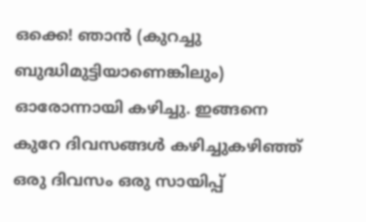ഒക്കെ! ഞാന്‍ (കുറച്ചു ബുദ്ധിമുട്ടിയാണെങ്കിലും) ഓരോന്നായി കഴിച്ചു. ഇങ്ങനെ കുറേ ദിവസങ്ങള്‍ കഴിച്ചുകഴിഞ്ഞ് ഒരു ദിവസം ഒരു സായിപ്പ്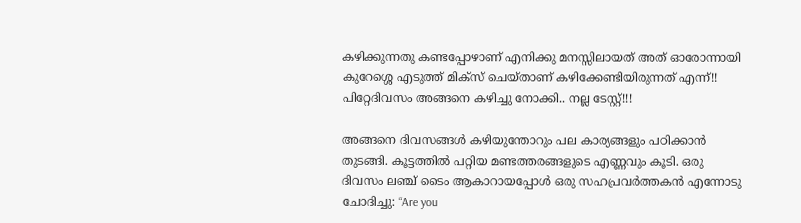കഴിക്കുന്നതു കണ്ടപ്പോഴാണ് എനിക്കു മനസ്സിലായത് അത് ഓരോന്നായി കുറേശ്ശെ എടുത്ത് മിക്സ് ചെയ്താണ് കഴിക്കേണ്ടിയിരുന്നത് എന്ന്‌!! പിറ്റേദിവസം അങ്ങനെ കഴിച്ചു നോക്കി.. നല്ല ടേസ്റ്റ്!!!

അങ്ങനെ ദിവസങ്ങള്‍ കഴിയുന്തോറും പല കാര്യങ്ങളും പഠിക്കാന്‍ തുടങ്ങി. കൂട്ടത്തില്‍ പറ്റിയ മണ്ടത്തരങ്ങളുടെ എണ്ണവും കൂടി. ഒരു ദിവസം ലഞ്ച് ടൈം ആകാറായപ്പോള്‍ ഒരു സഹപ്രവര്‍ത്തകന്‍ എന്നോടു ചോദിച്ചു: “Are you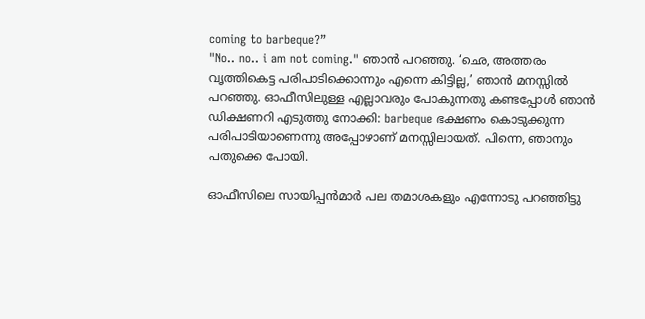coming to barbeque?”
"No.. no.. i am not coming." ഞാന്‍ പറഞ്ഞു. ‘ഛെ, അത്തരം വൃത്തികെട്ട പരിപാടിക്കൊന്നും എന്നെ കിട്ടില്ല,’ ഞാന്‍ മനസ്സില്‍ പറഞ്ഞു. ഓഫീസിലുള്ള എല്ലാവരും പോകുന്നതു കണ്ടപ്പോള്‍ ഞാന്‍ ഡിക്ഷണറി എടുത്തു നോക്കി: barbeque ഭക്ഷണം കൊടുക്കുന്ന പരിപാടിയാണെന്നു അപ്പോഴാണ് മനസ്സിലായത്. പിന്നെ, ഞാനും പതുക്കെ പോയി.

ഓഫീസിലെ സാ‍യിപ്പന്‍‌മാര്‍ പല തമാശകളും എന്നോടു പറഞ്ഞിട്ടു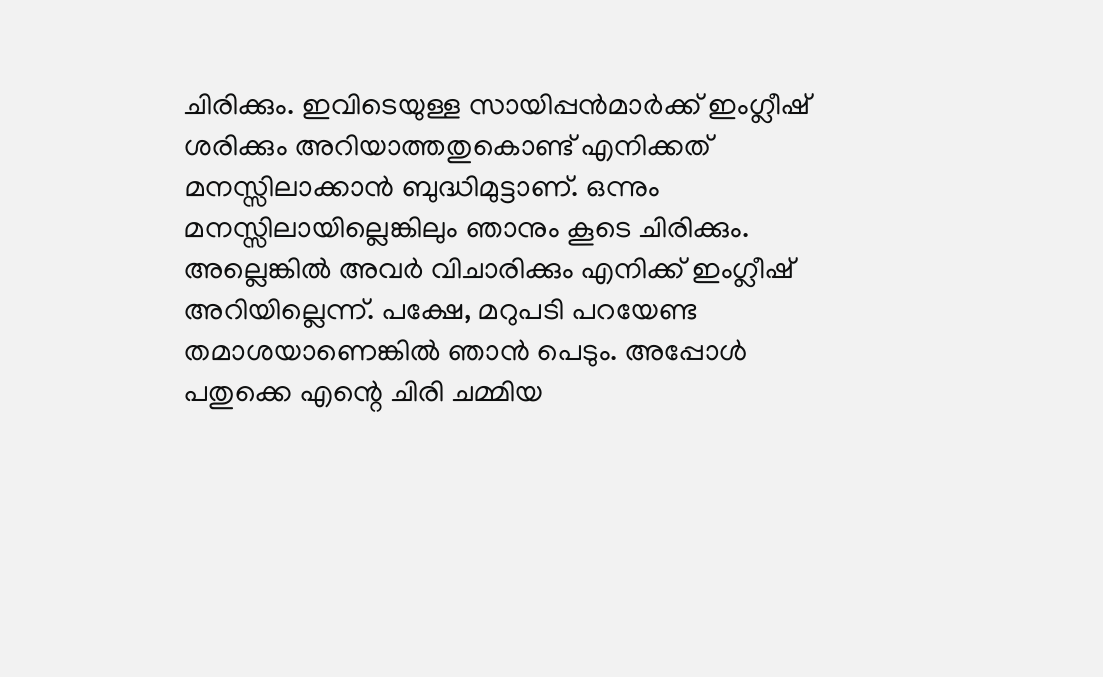ചിരിക്കും. ഇവിടെയുള്ള സായിപ്പന്‍‌മാര്‍ക്ക് ഇംഗ്ലീഷ് ശരിക്കും അറിയാത്തതുകൊണ്ട് എനിക്കത് മനസ്സിലാക്കാന്‍ ബുദ്ധിമുട്ടാണ്. ഒന്നും മനസ്സിലായില്ലെങ്കിലും ഞാനും കൂടെ ചിരിക്കും. അല്ലെങ്കില്‍ അവര്‍ വിചാരിക്കും എനിക്ക് ഇംഗ്ലീഷ് അറിയില്ലെന്ന്. പക്ഷേ, മറുപടി പറയേണ്ട തമാശയാണെങ്കില്‍ ഞാന്‍ പെടും. അപ്പോള്‍ പതുക്കെ എന്റെ ചിരി ചമ്മിയ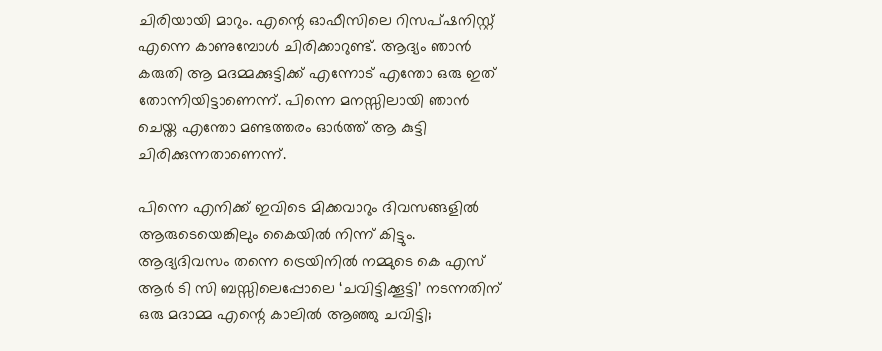ചിരിയായി മാറും. എന്റെ ഓഫീ‍സിലെ റിസപ്‌ഷനിസ്റ്റ് എന്നെ കാണുമ്പോള്‍ ചിരിക്കാറുണ്ട്. ആദ്യം ഞാന്‍ കരുതി ആ മദമ്മക്കുട്ടിക്ക് എന്നോട് എന്തോ ഒരു ഇത് തോന്നിയിട്ടാണെന്ന്. പിന്നെ മനസ്സിലായി ഞാന്‍ ചെയ്ത എന്തോ മണ്ടത്തരം ഓര്‍ത്ത് ആ കുട്ടി ചിരിക്കുന്നതാണെന്ന്.

പിന്നെ എനിക്ക് ഇവിടെ മിക്കവാറും ദിവസങ്ങളില്‍ ആരുടെയെങ്കിലും കൈയില്‍ നിന്ന് കിട്ടും. ആദ്യദിവസം തന്നെ ട്രെയിനില്‍ നമ്മുടെ കെ എസ് ആര്‍ ടി സി ബസ്സിലെപ്പോലെ ‘ചവിട്ടിക്കൂട്ടി’ നടന്നതിന് ഒരു മദാമ്മ എന്റെ കാലില്‍ ആഞ്ഞു ചവിട്ടി;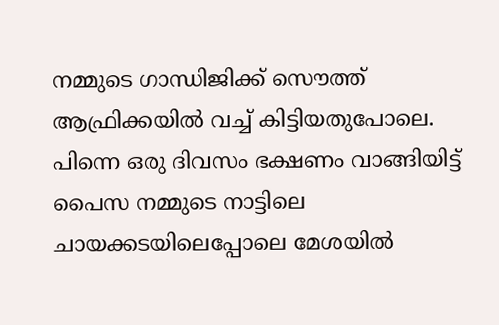നമ്മുടെ ഗാന്ധിജിക്ക് സൌത്ത് ആഫ്രിക്കയില്‍ വച്ച് കിട്ടിയതുപോലെ. പിന്നെ ഒരു ദിവസം ഭക്ഷണം വാങ്ങിയിട്ട് പൈസ നമ്മുടെ നാട്ടിലെ ചായക്കടയിലെപ്പോലെ മേശയില്‍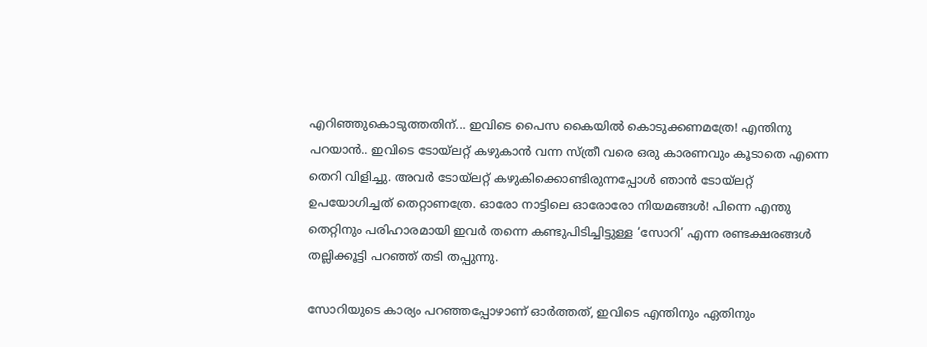എറിഞ്ഞുകൊടുത്തതിന്... ഇവിടെ പൈസ കൈയില്‍ കൊടുക്കണമത്രേ! എന്തിനു പറയാന്‍.. ഇവിടെ ടോയ്‌ലറ്റ് കഴുകാന്‍ വന്ന സ്ത്രീ വരെ ഒരു കാരണവും കൂടാതെ എന്നെ തെറി വിളിച്ചു. അവര്‍ ടോയ്‌ലറ്റ് കഴുകിക്കൊണ്ടിരുന്നപ്പോള്‍ ഞാന്‍ ടോയ്‌ലറ്റ് ഉപയോഗിച്ചത് തെറ്റാണത്രേ. ഓരോ നാട്ടിലെ ഓരോരോ നിയമങ്ങള്‍! പിന്നെ എന്തു തെറ്റിനും പരിഹാരമായി ഇവര്‍ തന്നെ കണ്ടുപിടിച്ചിട്ടുള്ള ‘സോറി’ എന്ന രണ്ടക്ഷരങ്ങള്‍ തല്ലിക്കൂട്ടി പറഞ്ഞ് തടി തപ്പുന്നു.

സോറിയുടെ കാര്യം പറഞ്ഞപ്പോഴാണ് ഓര്‍ത്തത്, ഇവിടെ എന്തിനും ഏതിനും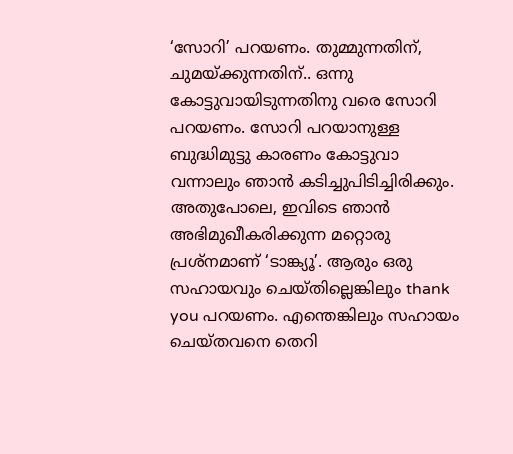‘സോറി’ പറയണം. തുമ്മുന്നതിന്, ചുമയ്ക്കുന്നതിന്.. ഒന്നു കോട്ടുവായിടുന്നതിനു വരെ സോറി പറയണം. സോറി പറയാനുള്ള ബുദ്ധിമുട്ടു കാരണം കോട്ടുവാ വന്നാലും ഞാന്‍ കടിച്ചുപിടിച്ചിരിക്കും. അതുപോലെ, ഇവിടെ ഞാന്‍ അഭിമുഖീകരിക്കുന്ന മറ്റൊരു പ്രശ്നമാണ് ‘ടാങ്ക്യൂ’. ആരും ഒരു സഹായവും ചെയ്തില്ലെങ്കിലും thank you പറയണം. എന്തെങ്കിലും സഹായം ചെയ്തവനെ തെറി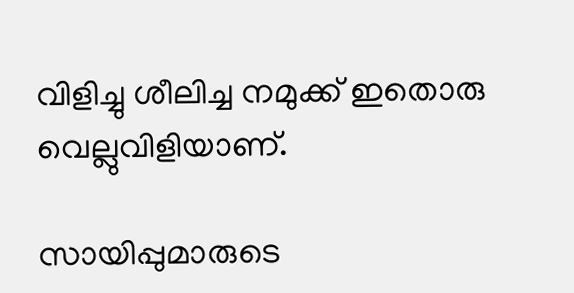വിളിച്ചു ശീലിച്ച നമുക്ക് ഇതൊരു വെല്ലുവിളിയാണ്.

സായിപ്പുമാരുടെ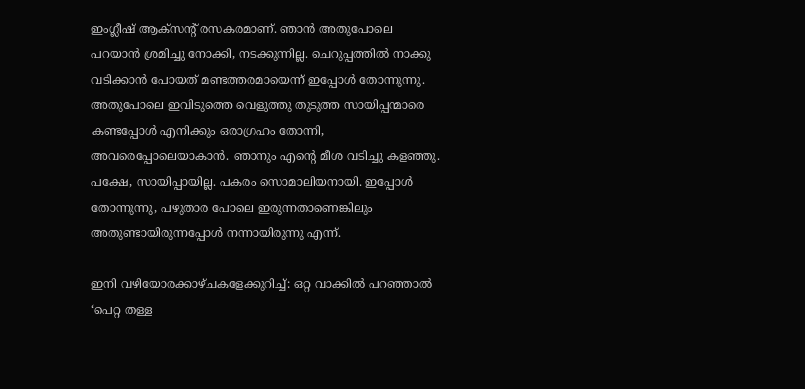ഇംഗ്ലീഷ് ആക്സന്റ് രസകരമാണ്. ഞാന്‍ അതുപോലെ പറയാന്‍ ശ്രമിച്ചു നോക്കി, നടക്കുന്നില്ല. ചെറുപ്പത്തില്‍ നാക്കു വടിക്കാന്‍ പോയത് മണ്ടത്തരമായെന്ന് ഇപ്പോള്‍ തോന്നുന്നു. അതുപോലെ ഇവിടുത്തെ വെളുത്തു തുടുത്ത സായിപ്പന്മാരെ കണ്ടപ്പോള്‍ എനിക്കും ഒരാഗ്രഹം തോന്നി, അവരെപ്പോലെയാകാന്‍. ഞാനും എന്റെ മീശ വടിച്ചു കളഞ്ഞു. പക്ഷേ, സായിപ്പായില്ല. പകരം സൊമാലിയനായി. ഇപ്പോള്‍ തോന്നുന്നു, പഴുതാര പോലെ ഇരുന്നതാണെങ്കിലും അതുണ്ടായിരുന്നപ്പോള്‍ നന്നായിരുന്നു എന്ന്.

ഇനി വഴിയോരക്കാഴ്ചകളേക്കുറിച്ച്: ഒറ്റ വാക്കില്‍ പറഞ്ഞാല്‍ ‘പെറ്റ തള്ള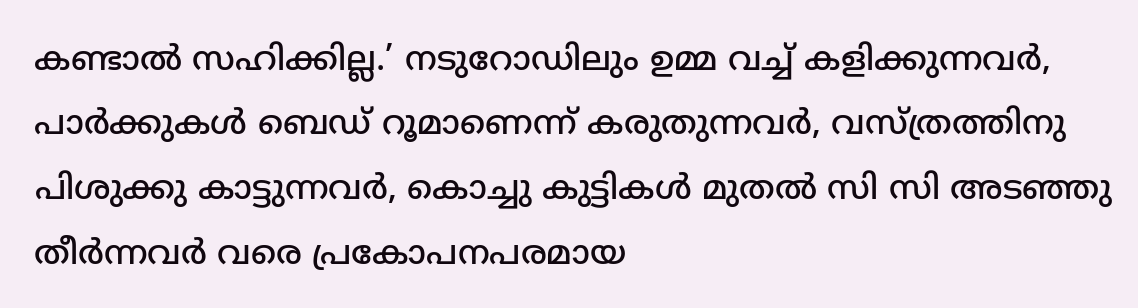കണ്ടാല്‍ സഹിക്കില്ല.’ നടുറോഡിലും ഉമ്മ വച്ച് കളിക്കുന്നവര്‍, പാര്‍ക്കുകള്‍ ബെഡ് റൂമാണെന്ന് കരുതുന്നവര്‍, വസ്ത്രത്തിനു പിശുക്കു കാട്ടുന്നവര്‍, കൊച്ചു കുട്ടികള്‍ മുതല്‍ സി സി അടഞ്ഞു തീര്‍ന്നവര്‍ വരെ പ്രകോപനപരമായ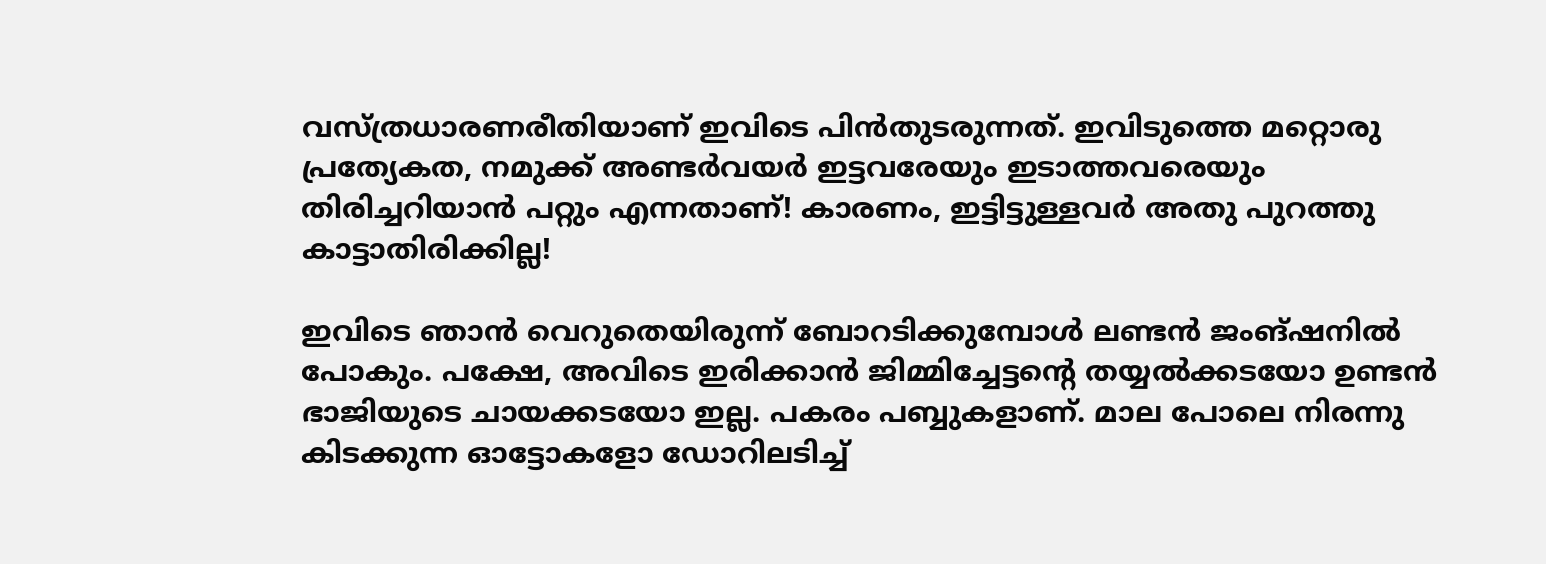വസ്ത്രധാരണരീതിയാണ് ഇവിടെ പിന്‍‌തുടരുന്നത്. ഇവിടുത്തെ മറ്റൊരു പ്രത്യേകത, നമുക്ക് അണ്ടര്‍വയര്‍ ഇട്ടവരേയും ഇടാത്തവരെയും തിരിച്ചറിയാന്‍ പറ്റും എന്നതാണ്‌! കാരണം, ഇട്ടിട്ടുള്ളവര്‍ അതു പുറത്തു കാട്ടാതിരിക്കില്ല!

ഇവിടെ ഞാന്‍ വെറുതെയിരുന്ന് ബോറടിക്കുമ്പോള്‍ ലണ്ടന്‍ ജംങ്ഷനില്‍ പോകും. പക്ഷേ, അവിടെ ഇരിക്കാന്‍ ജിമ്മിച്ചേട്ടന്റെ തയ്യല്‍ക്കടയോ ഉണ്ടന്‍ ഭാജിയുടെ ചായക്കടയോ ഇല്ല. പകരം പബ്ബുകളാണ്. മാല പോലെ നിരന്നു കിടക്കുന്ന ഓട്ടോകളോ ഡോറിലടിച്ച്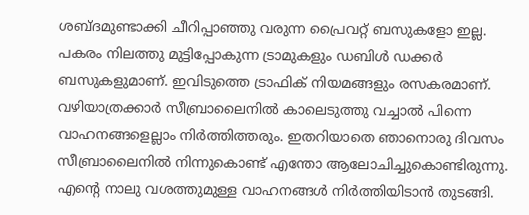ശബ്ദമുണ്ടാക്കി ചീറിപ്പാഞ്ഞു വരുന്ന പ്രൈവറ്റ് ബസുകളോ ഇല്ല. പകരം നിലത്തു മുട്ടിപ്പോകുന്ന ട്രാമുകളും ഡബിള്‍ ഡക്കര്‍ ബസുകളുമാണ്. ഇവിടുത്തെ ട്രാഫിക് നിയമങ്ങളും രസകരമാണ്. വഴിയാത്രക്കാര്‍ സീബ്രാലൈനില്‍ കാലെടുത്തു വച്ചാല്‍ പിന്നെ വാഹനങ്ങളെല്ലാം നിര്‍ത്തിത്തരും. ഇതറിയാതെ ഞാനൊരു ദിവസം സീബ്രാലൈനില്‍ നിന്നുകൊണ്ട് എന്തോ ആലോചിച്ചുകൊണ്ടിരുന്നു. എന്റെ നാലു വശത്തുമുള്ള വാഹനങ്ങള്‍ നിര്‍ത്തിയിടാന്‍ തുടങ്ങി.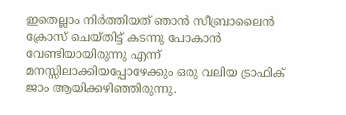ഇതെല്ലാം നിര്‍ത്തിയത് ഞാന്‍ സീബ്രാലൈന്‍ ക്രോസ് ചെയ്തിട്ട് കടന്നു പോകാന്‍ വേണ്ടിയായിരുന്നു എന്ന് മനസ്സിലാക്കിയപ്പോഴേക്കും ഒരു വലിയ ട്രാഫിക് ജാം ആയിക്കഴിഞ്ഞിരുന്നു.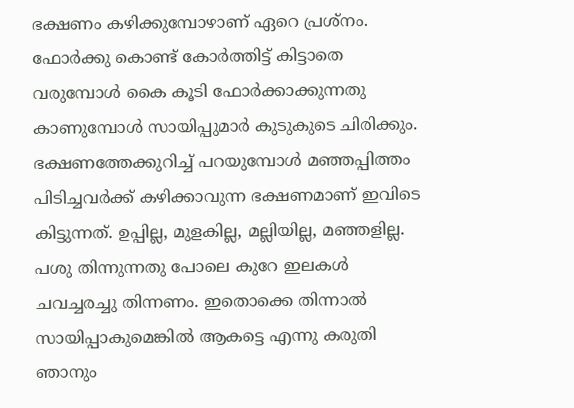ഭക്ഷണം കഴിക്കുമ്പോഴാണ് ഏറെ പ്രശ്നം. ഫോര്‍ക്കു കൊണ്ട് കോര്‍ത്തിട്ട് കിട്ടാതെ വരുമ്പോള്‍ കൈ കൂടി ഫോര്‍ക്കാക്കുന്നതു കാണുമ്പോള്‍ സായിപ്പുമാര്‍ കുടുകുടെ ചിരിക്കും. ഭക്ഷണത്തേക്കുറിച്ച് പറയുമ്പോള്‍ മഞ്ഞപ്പിത്തം പിടിച്ചവര്‍ക്ക് കഴിക്കാവുന്ന ഭക്ഷണമാണ് ഇവിടെ കിട്ടുന്നത്. ഉപ്പില്ല, മുളകില്ല, മല്ലിയില്ല, മഞ്ഞളില്ല. പശു തിന്നുന്നതു പോലെ കുറേ ഇലകള്‍ ചവച്ചരച്ചു തിന്നണം. ഇതൊക്കെ തിന്നാല്‍ സായിപ്പാകുമെങ്കില്‍ ആകട്ടെ എന്നു കരുതി ഞാനും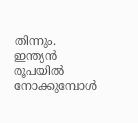തിന്നും. ഇന്ത്യന്‍ രൂപയില്‍ നോക്കുമ്പോള്‍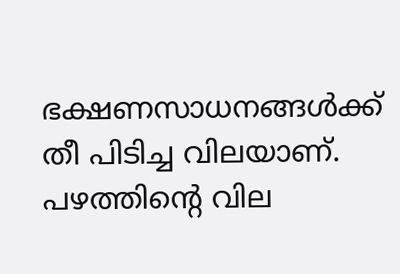ഭക്ഷണസാധനങ്ങള്‍ക്ക് തീ പിടിച്ച വിലയാണ്. പഴത്തിന്റെ വില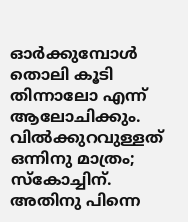ഓര്‍ക്കുമ്പോള്‍ തൊലി കൂടി തിന്നാലോ എന്ന് ആലോചിക്കും. വില്‍ക്കുറവുള്ളത് ഒന്നിനു മാത്രം; സ്കോച്ചിന്. അതിനു പിന്നെ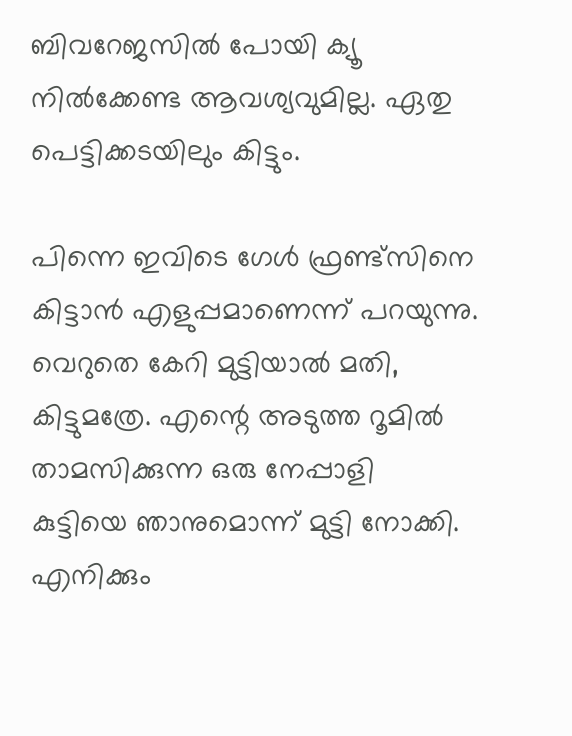ബിവറേജസില്‍ പോയി ക്യൂ നില്‍ക്കേണ്ട ആവശ്യവുമില്ല. ഏതു പെട്ടിക്കടയിലും കിട്ടും.

പിന്നെ ഇവിടെ ഗേള്‍ ഫ്രണ്ട്സിനെ കിട്ടാന്‍ എളുപ്പമാണെന്ന് പറയുന്നു. വെറുതെ കേറി മുട്ടിയാല്‍ മതി, കിട്ടുമത്രേ. എന്റെ അടുത്ത റൂമില്‍ താമസിക്കുന്ന ഒരു നേപ്പാളി കുട്ടിയെ ഞാനുമൊന്ന് മുട്ടി നോക്കി. എനിക്കും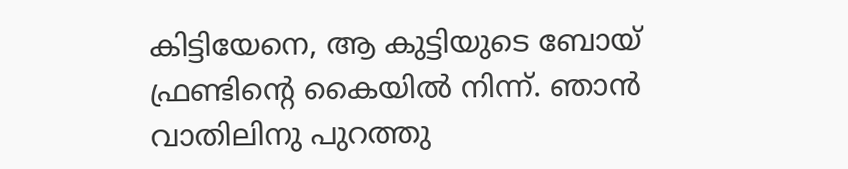കിട്ടിയേനെ, ആ കുട്ടിയുടെ ബോയ് ഫ്രണ്ടിന്റെ കൈയില്‍ നിന്ന്. ഞാന്‍ വാതിലിനു പുറത്തു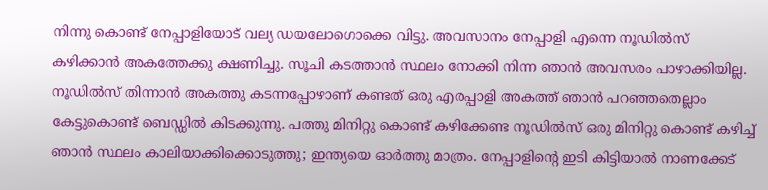നിന്നു കൊണ്ട് നേപ്പാളിയോട് വല്യ ഡയലോഗൊക്കെ വിട്ടു. അവസാനം നേപ്പാളി എന്നെ നൂഡില്‍‌സ് കഴിക്കാന്‍ അകത്തേക്കു ക്ഷണിച്ചു. സൂചി കടത്താന്‍ സ്ഥലം നോക്കി നിന്ന ഞാന്‍ അവസരം പാഴാക്കിയില്ല. നൂഡില്‍‌സ് തിന്നാന്‍ അകത്തു കടന്നപ്പോഴാണ് കണ്ടത് ഒരു എരപ്പാളി അകത്ത് ഞാന്‍ പറഞ്ഞതെല്ലാം കേട്ടുകൊണ്ട് ബെഡ്ഡില്‍ കിടക്കുന്നു. പത്തു മിനിറ്റു കൊണ്ട് കഴിക്കേണ്ട നൂഡില്‍‌സ് ഒരു മിനിറ്റു കൊണ്ട് കഴിച്ച് ഞാന്‍ സ്ഥലം കാലിയാക്കിക്കൊടുത്തു; ഇന്ത്യയെ ഓര്‍ത്തു മാത്രം. നേപ്പാളിന്റെ ഇടി കിട്ടിയാല്‍ നാണക്കേട്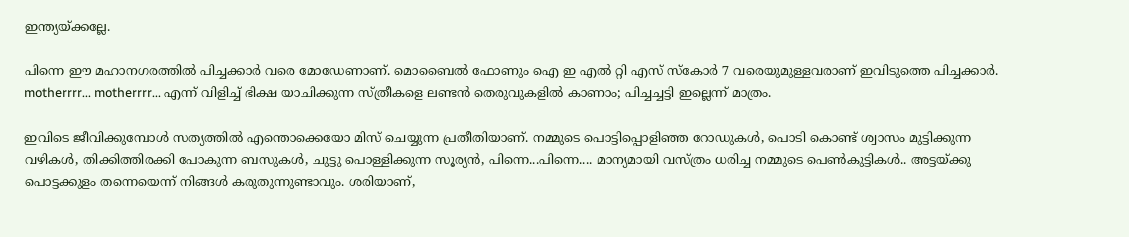ഇന്ത്യയ്ക്കല്ലേ.

പിന്നെ ഈ മഹാനഗരത്തില്‍ പിച്ചക്കാര്‍ വരെ മോഡേണാണ്. മൊബൈല്‍ ഫോണും ഐ ഇ എല്‍ റ്റി എസ് സ്കോര്‍ 7 വരെയുമുള്ളവരാണ് ഇവിടുത്തെ പിച്ചക്കാര്‍. motherrrr... motherrrr... എന്ന് വിളിച്ച് ഭിക്ഷ യാചിക്കുന്ന സ്ത്രീകളെ ലണ്ടന്‍ തെരുവുകളില്‍ കാണാം; പിച്ചച്ചട്ടി ഇല്ലെന്ന് മാത്രം.

ഇവിടെ ജീവിക്കുമ്പോള്‍ സത്യത്തില്‍ എന്തൊക്കെയോ മിസ് ചെയ്യുന്ന പ്രതീതിയാണ്. നമ്മുടെ പൊട്ടിപ്പൊളിഞ്ഞ റോഡുകള്‍, പൊടി കൊണ്ട് ശ്വാസം മുട്ടിക്കുന്ന വഴികള്‍, തിക്കിത്തിരക്കി പോകുന്ന ബസുകള്‍, ചുട്ടു പൊള്ളിക്കുന്ന സൂര്യന്‍, പിന്നെ...പിന്നെ.... മാന്യമായി വസ്ത്രം ധരിച്ച നമ്മുടെ പെണ്‍കുട്ടികള്‍.. അട്ടയ്ക്കു പൊട്ടക്കുളം തന്നെയെന്ന് നിങ്ങള്‍ കരുതുന്നുണ്ടാവും. ശരിയാണ്,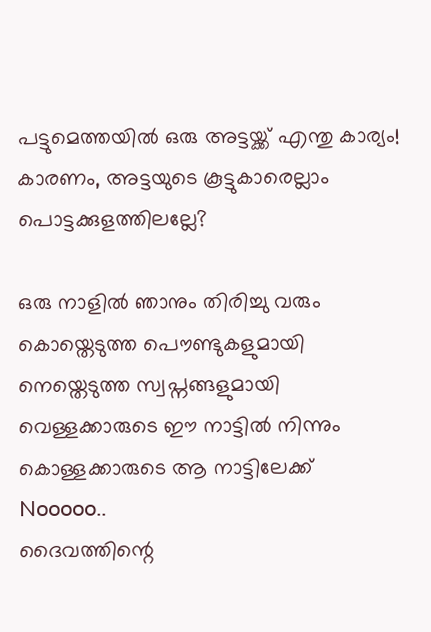പട്ടുമെത്തയില്‍ ഒരു അട്ടയ്ക്ക് എന്തു കാര്യം! കാരണം, അട്ടയുടെ കൂട്ടുകാരെല്ലാം പൊട്ടക്കുളത്തിലല്ലേ?

ഒരു നാളില്‍ ഞാനും തിരിച്ചു വരും
കൊയ്തെടുത്ത പൌണ്ടുകളുമായി
നെയ്തെടുത്ത സ്വപ്നങ്ങളുമായി
വെള്ളക്കാരുടെ ഈ നാട്ടില്‍ നിന്നും
കൊള്ളക്കാരുടെ ആ നാട്ടിലേക്ക്
Nooooo..
ദൈവത്തിന്റെ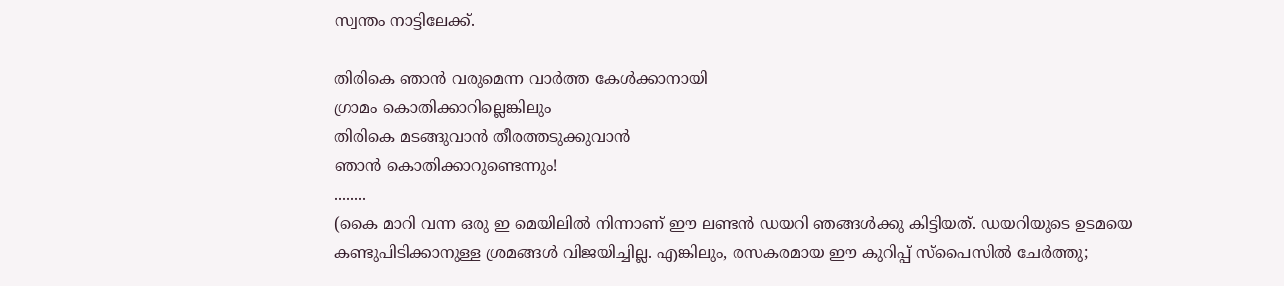സ്വന്തം നാട്ടിലേക്ക്.

തിരികെ ഞാന്‍ വരുമെന്ന വാര്‍ത്ത കേള്‍ക്കാനായി
ഗ്രാമം കൊതിക്കാറില്ലെങ്കിലും
തിരികെ മടങ്ങുവാന്‍ തീരത്തടുക്കുവാന്‍
ഞാന്‍ കൊതിക്കാറുണ്ടെന്നും!
........
(കൈ മാറി വന്ന ഒരു ഇ മെയിലില്‍ നിന്നാണ് ഈ ലണ്ടന്‍ ഡയറി ഞങ്ങള്‍ക്കു കിട്ടിയത്. ഡയറിയുടെ ഉടമയെ കണ്ടുപിടിക്കാനുള്ള ശ്രമങ്ങള്‍ വിജയിച്ചില്ല. എങ്കിലും, രസകരമായ ഈ കുറിപ്പ് സ്‌പൈസില്‍ ചേര്‍ത്തു;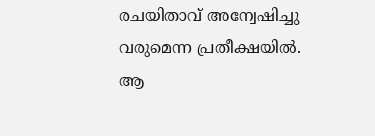രചയിതാവ് അന്വേഷിച്ചു വരുമെന്ന പ്രതീക്ഷയില്‍. ആ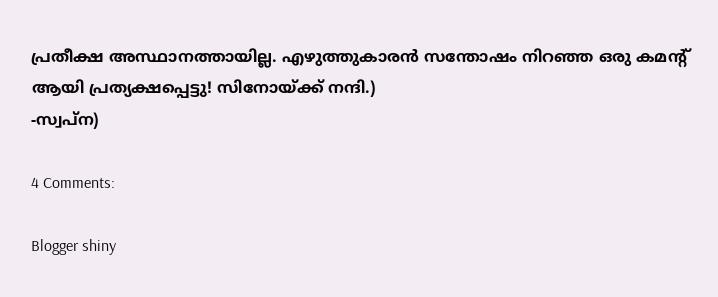പ്രതീക്ഷ അസ്ഥാനത്തായില്ല. എഴുത്തുകാരന്‍ സന്തോഷം നിറഞ്ഞ ഒരു കമന്റ് ആയി പ്രത്യക്ഷപ്പെട്ടു! സിനോയ്ക്ക് നന്ദി.)
-സ്വപ്‌ന)

4 Comments:

Blogger shiny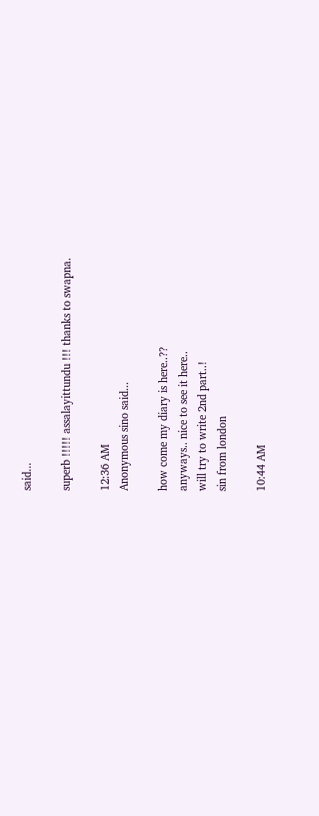said...

superb !!!!! assalayittundu !!! thanks to swapna.

12:36 AM
Anonymous sino said...

how come my diary is here..??
anyways.. nice to see it here..
will try to write 2nd part..!
sin from london

10:44 AM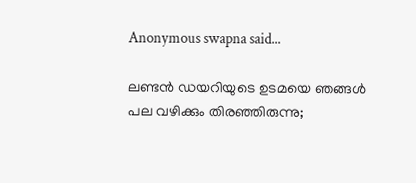Anonymous swapna said...

ലണ്ടന്‍ ഡയറിയുടെ ഉടമയെ ഞങ്ങള്‍ പല വഴിക്കും തിരഞ്ഞിരുന്നു;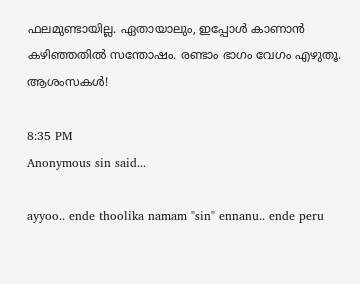ഫലമുണ്ടായില്ല. ഏതായാലും, ഇപ്പോള്‍ കാണാന്‍ കഴിഞ്ഞതില്‍ സന്തോഷം. രണ്ടാം ഭാഗം വേഗം എഴുതൂ. ആശംസകള്‍!

8:35 PM
Anonymous sin said...

ayyoo.. ende thoolika namam "sin" ennanu.. ende peru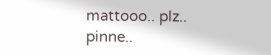mattooo.. plz..
pinne..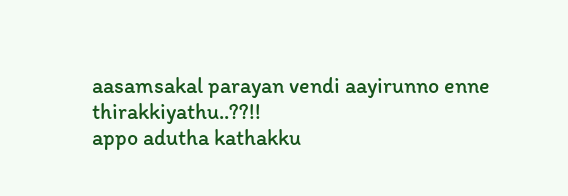aasamsakal parayan vendi aayirunno enne thirakkiyathu..??!!
appo adutha kathakku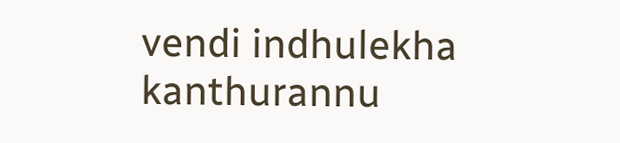vendi indhulekha kanthurannu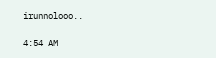irunnolooo..

4:54 AM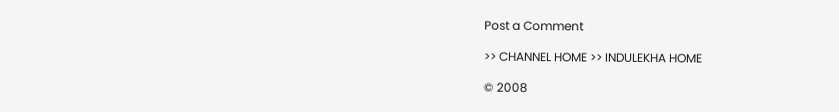Post a Comment

>> CHANNEL HOME >> INDULEKHA HOME

© 2008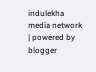indulekha media network | powered by blogger